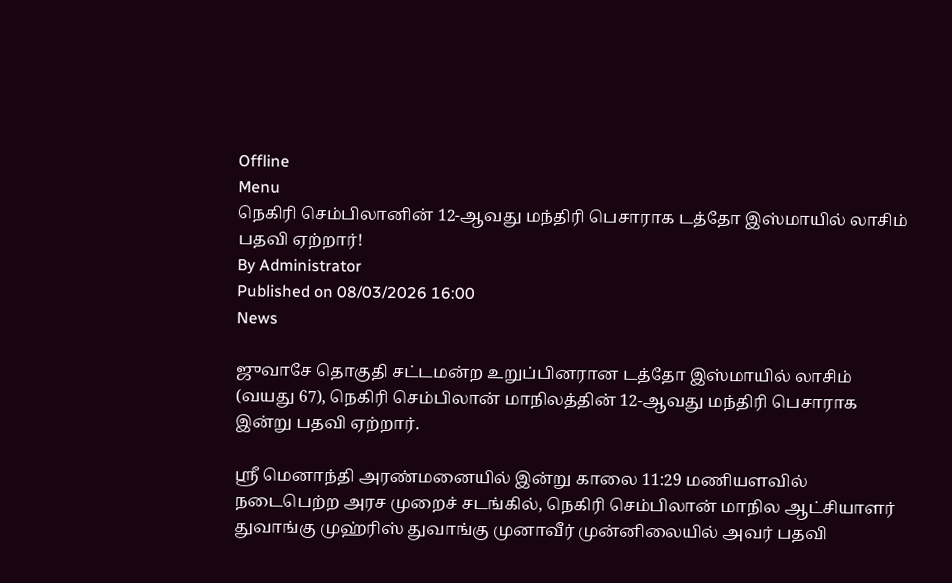Offline
Menu
நெகிரி செம்பிலானின் 12-ஆவது மந்திரி பெசாராக டத்தோ இஸ்மாயில் லாசிம் பதவி ஏற்றார்!
By Administrator
Published on 08/03/2026 16:00
News

ஜுவாசே தொகுதி சட்டமன்ற உறுப்பினரான டத்தோ இஸ்மாயில் லாசிம் (வயது 67), நெகிரி செம்பிலான் மாநிலத்தின் 12-ஆவது மந்திரி பெசாராக இன்று பதவி ஏற்றார்.

ஸ்ரீ மெனாந்தி அரண்மனையில் இன்று காலை 11:29 மணியளவில் நடைபெற்ற அரச முறைச் சடங்கில், நெகிரி செம்பிலான் மாநில ஆட்சியாளர் துவாங்கு முஹ்ரிஸ் துவாங்கு முனாவீர் முன்னிலையில் அவர் பதவி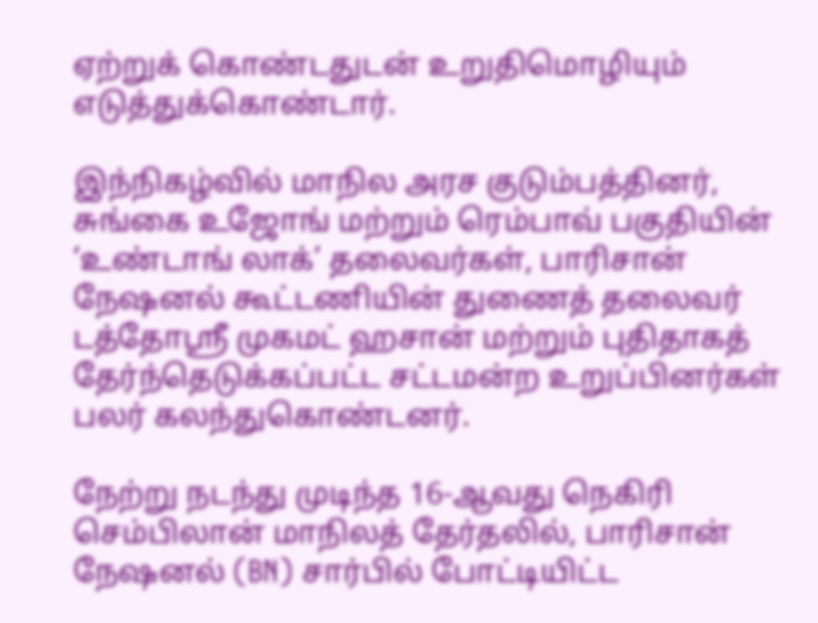ஏற்றுக் கொண்டதுடன் உறுதிமொழியும் எடுத்துக்கொண்டார்.

இந்நிகழ்வில் மாநில அரச குடும்பத்தினர், சுங்கை உஜோங் மற்றும் ரெம்பாவ் பகுதியின் ‘உண்டாங் லாக்’ தலைவர்கள், பாரிசான் நேஷனல் கூட்டணியின் துணைத் தலைவர் டத்தோஸ்ரீ முகமட் ஹசான் மற்றும் புதிதாகத் தேர்ந்தெடுக்கப்பட்ட சட்டமன்ற உறுப்பினர்கள் பலர் கலந்துகொண்டனர்.

நேற்று நடந்து முடிந்த 16-ஆவது நெகிரி செம்பிலான் மாநிலத் தேர்தலில், பாரிசான் நேஷனல் (BN) சார்பில் போட்டியிட்ட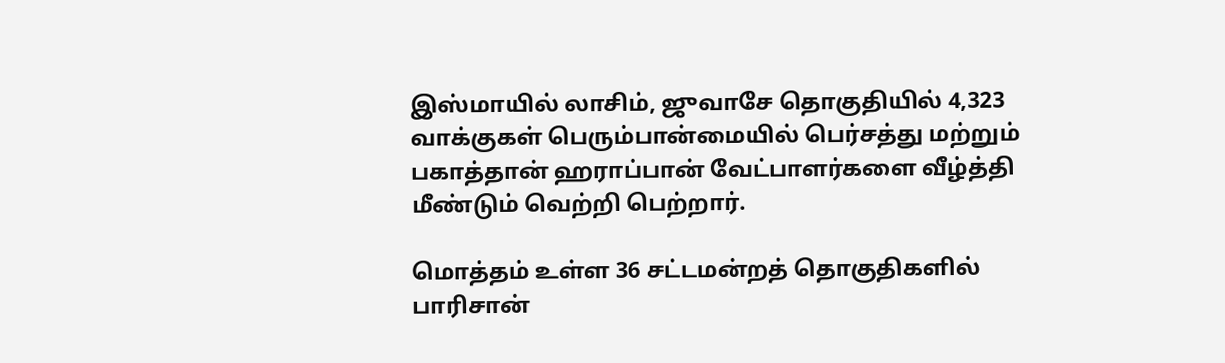இஸ்மாயில் லாசிம், ஜுவாசே தொகுதியில் 4,323 வாக்குகள் பெரும்பான்மையில் பெர்சத்து மற்றும் பகாத்தான் ஹராப்பான் வேட்பாளர்களை வீழ்த்தி மீண்டும் வெற்றி பெற்றார்.

மொத்தம் உள்ள 36 சட்டமன்றத் தொகுதிகளில் பாரிசான்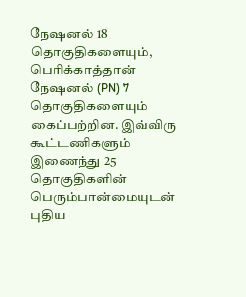நேஷனல் 18 தொகுதிகளையும், பெரிக்காத்தான் நேஷனல் (PN) 7 தொகுதிகளையும் கைப்பற்றின. இவ்விரு கூட்டணிகளும் இணைந்து 25 தொகுதிகளின் பெரும்பான்மையுடன் புதிய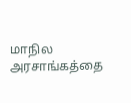மாநில அரசாங்கத்தை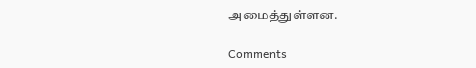அமைத்துள்ளன.

Comments